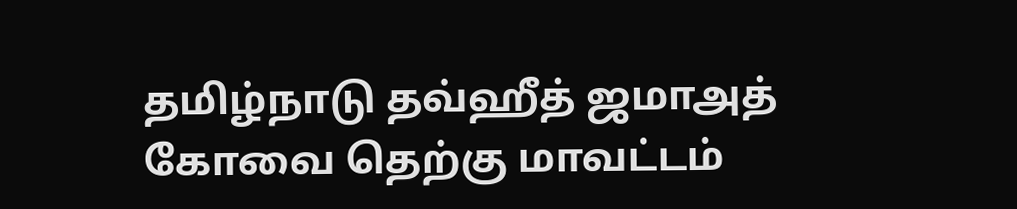தமிழ்நாடு தவ்ஹீத் ஜமாஅத் கோவை தெற்கு மாவட்டம்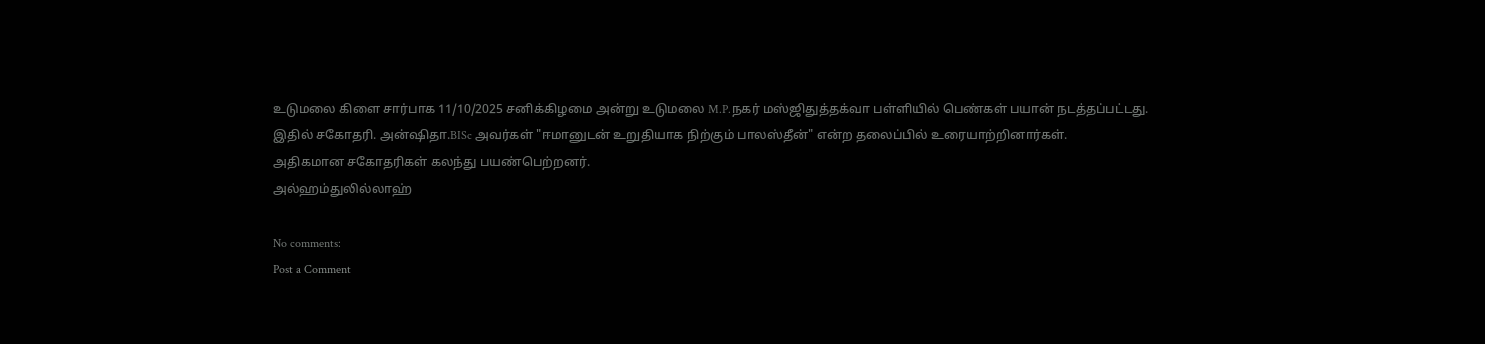உடுமலை கிளை சார்பாக 11/10/2025 சனிக்கிழமை அன்று உடுமலை M.P.நகர் மஸ்ஜிதுத்தக்வா பள்ளியில் பெண்கள் பயான் நடத்தப்பட்டது.
இதில் சகோதரி. அன்ஷிதா.BISc அவர்கள் "ஈமானுடன் உறுதியாக நிற்கும் பாலஸ்தீன்" என்ற தலைப்பில் உரையாற்றினார்கள்.
அதிகமான சகோதரிகள் கலந்து பயண்பெற்றனர்.
அல்ஹம்துலில்லாஹ்

No comments:
Post a Comment